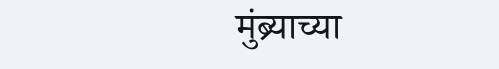मुंब्र्याच्या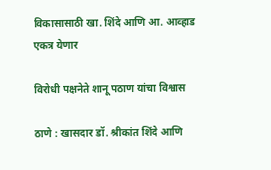विकासासाठी खा. शिंदे आणि आ. आव्हाड एकत्र येणार

विरोधी पक्षनेते शानू पठाण यांचा विश्वास

ठाणे : खासदार डॉ. श्रीकांत शिंदे आणि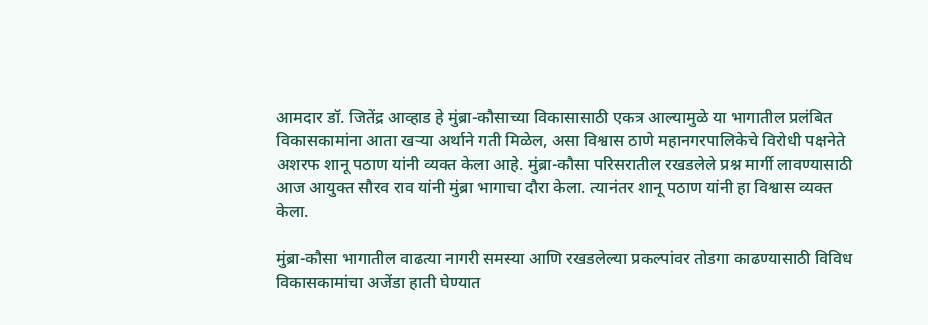आमदार डॉ. जितेंद्र आव्हाड हे मुंब्रा-कौसाच्या विकासासाठी एकत्र आल्यामुळे या भागातील प्रलंबित विकासकामांना आता खऱ्या अर्थाने गती मिळेल, असा विश्वास ठाणे महानगरपालिकेचे विरोधी पक्षनेते अशरफ शानू पठाण यांनी व्यक्त केला आहे. मुंब्रा-कौसा परिसरातील रखडलेले प्रश्न मार्गी लावण्यासाठी आज आयुक्त सौरव राव यांनी मुंब्रा भागाचा दौरा केला. त्यानंतर शानू पठाण यांनी हा विश्वास व्यक्त केला.

मुंब्रा-कौसा भागातील वाढत्या नागरी समस्या आणि रखडलेल्या प्रकल्पांवर तोडगा काढण्यासाठी विविध विकासकामांचा अजेंडा हाती घेण्यात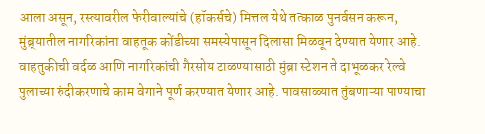आला असून, रस्त्यावरील फेरीवाल्यांचे (हॉकर्सचे) मित्तल येथे तत्काळ पुनर्वसन करून, मुंब्र्यातील नागरिकांना वाहतूक कोंडीच्या समस्येपासून दिलासा मिळवून देण्यात येणार आहे. वाहतुकीची वर्दळ आणि नागरिकांची गैरसोय टाळण्यासाठी मुंब्रा स्टेशन ते दाभूळकर रेल्वे पुलाच्या रुंदीकरणाचे काम वेगाने पूर्ण करण्यात येणार आहे. पावसाळ्यात तुंबणाऱ्या पाण्याचा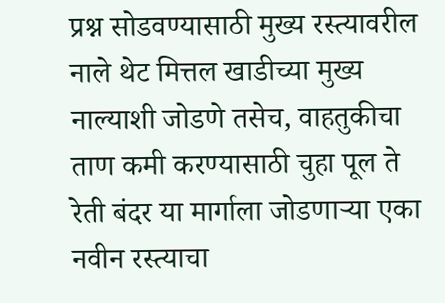प्रश्न सोडवण्यासाठी मुख्य रस्त्यावरील नाले थेट मित्तल खाडीच्या मुख्य नाल्याशी जोडणे तसेच, वाहतुकीचा ताण कमी करण्यासाठी चुहा पूल ते रेती बंदर या मार्गाला जोडणाऱ्या एका नवीन रस्त्याचा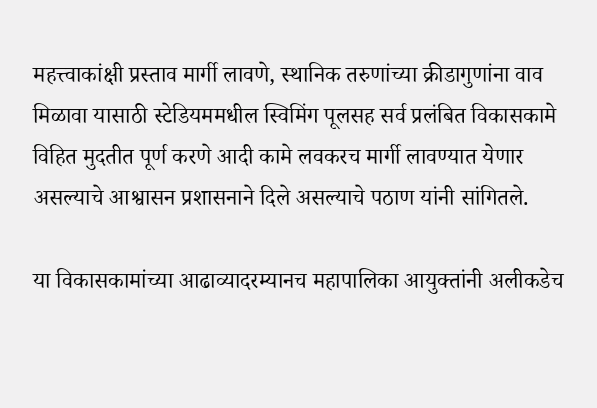महत्त्वाकांक्षी प्रस्ताव मार्गी लावणे, स्थानिक तरुणांच्या क्रीडागुणांना वाव मिळावा यासाठी स्टेडियममधील स्विमिंग पूलसह सर्व प्रलंबित विकासकामे विहित मुदतीत पूर्ण करणे आदी कामे लवकरच मार्गी लावण्यात येणार असल्याचे आश्वासन प्रशासनाने दिले असल्याचे पठाण यांनी सांगितले.

या विकासकामांच्या आढाव्यादरम्यानच महापालिका आयुक्तांनी अलीकडेच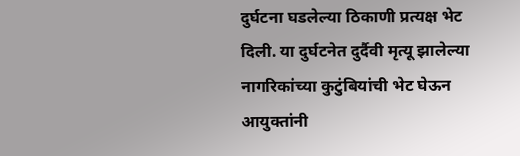दुर्घटना घडलेल्या ठिकाणी प्रत्यक्ष भेट दिली. या दुर्घटनेत दुर्दैवी मृत्यू झालेल्या नागरिकांच्या कुटुंबियांची भेट घेऊन आयुक्तांनी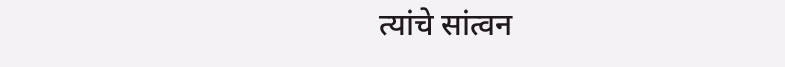त्यांचे सांत्वन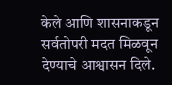केले आणि शासनाकडून सर्वतोपरी मदत मिळवून देण्याचे आश्वासन दिले.